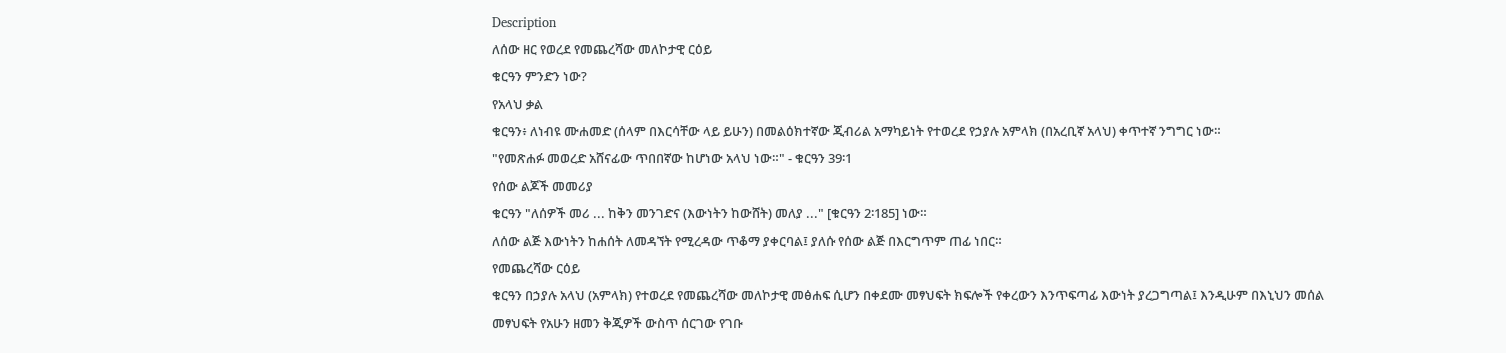Description
ለሰው ዘር የወረደ የመጨረሻው መለኮታዊ ርዕይ
ቁርዓን ምንድን ነው?
የአላህ ቃል
ቁርዓን፥ ለነብዩ ሙሐመድ (ሰላም በእርሳቸው ላይ ይሁን) በመልዕክተኛው ጂብሪል አማካይነት የተወረደ የኃያሉ አምላክ (በአረቢኛ አላህ) ቀጥተኛ ንግግር ነው።
"የመጽሐፉ መወረድ አሸናፊው ጥበበኛው ከሆነው አላህ ነው።" - ቁርዓን 39፡1
የሰው ልጆች መመሪያ
ቁርዓን "ለሰዎች መሪ ... ከቅን መንገድና (እውነትን ከውሸት) መለያ ..." [ቁርዓን 2፡185] ነው።
ለሰው ልጅ እውነትን ከሐሰት ለመዳኘት የሚረዳው ጥቆማ ያቀርባል፤ ያለሱ የሰው ልጅ በእርግጥም ጠፊ ነበር።
የመጨረሻው ርዕይ
ቁርዓን በኃያሉ አላህ (አምላክ) የተወረደ የመጨረሻው መለኮታዊ መፅሐፍ ሲሆን በቀደሙ መፃህፍት ክፍሎች የቀረውን እንጥፍጣፊ እውነት ያረጋግጣል፤ እንዲሁም በእኒህን መሰል መፃህፍት የአሁን ዘመን ቅጂዎች ውስጥ ሰርገው የገቡ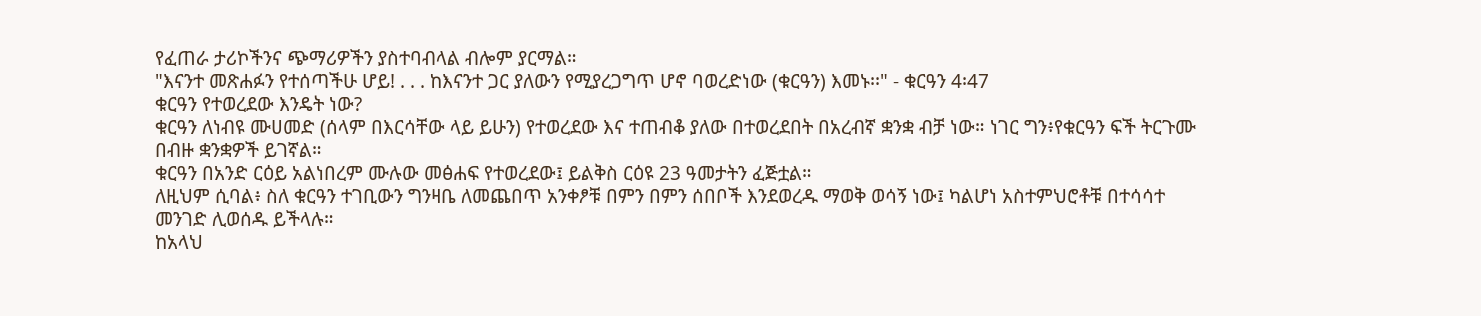የፈጠራ ታሪኮችንና ጭማሪዎችን ያስተባብላል ብሎም ያርማል።
"እናንተ መጽሐፉን የተሰጣችሁ ሆይ! . . . ከእናንተ ጋር ያለውን የሚያረጋግጥ ሆኖ ባወረድነው (ቁርዓን) እመኑ፡፡" - ቁርዓን 4፡47
ቁርዓን የተወረደው እንዴት ነው?
ቁርዓን ለነብዩ ሙሀመድ (ሰላም በእርሳቸው ላይ ይሁን) የተወረደው እና ተጠብቆ ያለው በተወረደበት በአረብኛ ቋንቋ ብቻ ነው። ነገር ግን፥የቁርዓን ፍች ትርጉሙ በብዙ ቋንቋዎች ይገኛል።
ቁርዓን በአንድ ርዕይ አልነበረም ሙሉው መፅሐፍ የተወረደው፤ ይልቅስ ርዕዩ 23 ዓመታትን ፈጅቷል።
ለዚህም ሲባል፥ ስለ ቁርዓን ተገቢውን ግንዛቤ ለመጨበጥ አንቀፆቹ በምን በምን ሰበቦች እንደወረዱ ማወቅ ወሳኝ ነው፤ ካልሆነ አስተምህሮቶቹ በተሳሳተ መንገድ ሊወሰዱ ይችላሉ።
ከአላህ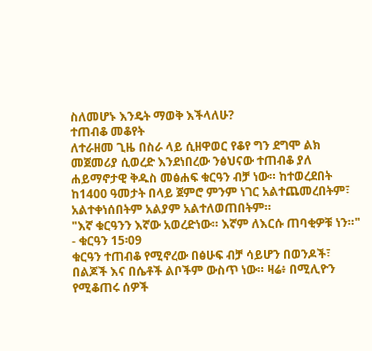ስለመሆኑ እንዴት ማወቅ እችላለሁ?
ተጠብቆ መቆየት
ለተራዘመ ጊዜ በስራ ላይ ሲዘዋወር የቆየ ግን ደግሞ ልክ መጀመሪያ ሲወረድ እንደነበረው ንፅህናው ተጠብቆ ያለ ሐይማኖታዊ ቅዱስ መፅሐፍ ቁርዓን ብቻ ነው። ከተወረደበት ከ1400 ዓመታት በላይ ጀምሮ ምንም ነገር አልተጨመረበትም፣ አልተቀነሰበትም አልያም አልተለወጠበትም።
"እኛ ቁርዓንን እኛው አወረድነው። እኛም ለእርሱ ጠባቂዎቹ ነን።" - ቁርዓን 15፡09
ቁርዓን ተጠብቆ የሚኖረው በፅሁፍ ብቻ ሳይሆን በወንዶች፣ በልጆች እና በሴቶች ልቦችም ውስጥ ነው። ዛሬ፥ በሚሊዮን የሚቆጠሩ ሰዎች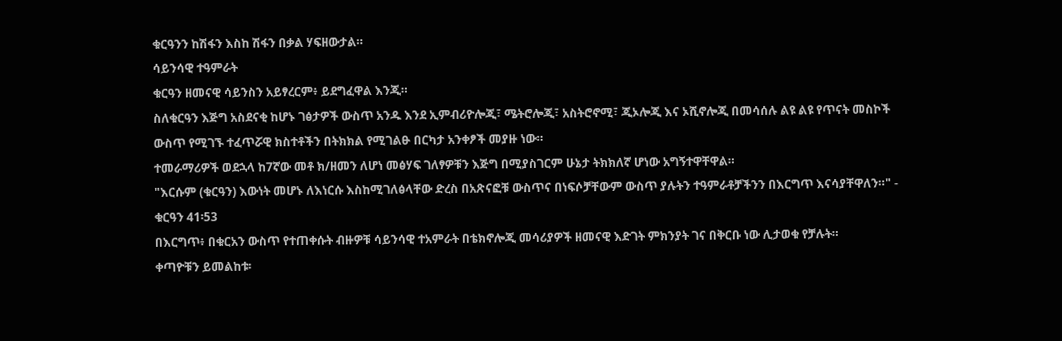ቁርዓንን ከሽፋን እስከ ሽፋን በቃል ሃፍዘውታል።
ሳይንሳዊ ተዓምራት
ቁርዓን ዘመናዊ ሳይንስን አይፃረርም፥ ይደግፈዋል እንጂ።
ስለቁርዓን እጅግ አስደናቂ ከሆኑ ገፅታዎች ውስጥ አንዱ እንደ ኢምብሪዮሎጂ፣ ሜትሮሎጂ፣ አስትሮኖሚ፣ ጂኦሎጂ እና ኦሺኖሎጂ በመሳሰሉ ልዩ ልዩ የጥናት መስኮች ውስጥ የሚገኙ ተፈጥሯዊ ክስተቶችን በትክክል የሚገልፁ በርካታ አንቀፆች መያዙ ነው።
ተመራማሪዎች ወደኋላ ከ7ኛው መቶ ክ/ዘመን ለሆነ መፅሃፍ ገለፃዎቹን እጅግ በሚያስገርም ሁኔታ ትክክለኛ ሆነው አግኝተዋቸዋል።
"እርሱም (ቁርዓን) እውነት መሆኑ ለእነርሱ እስከሚገለፅላቸው ድረስ በአጽናፎቹ ውስጥና በነፍሶቻቸውም ውስጥ ያሉትን ተዓምራቶቻችንን በእርግጥ እናሳያቸዋለን።" - ቁርዓን 41፡53
በእርግጥ፥ በቁርአን ውስጥ የተጠቀሱት ብዙዎቹ ሳይንሳዊ ተአምራት በቴክኖሎጂ መሳሪያዎች ዘመናዊ እድገት ምክንያት ገና በቅርቡ ነው ሊታወቁ የቻሉት።
ቀጣዮቹን ይመልከቱ፡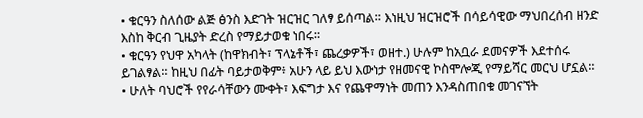• ቁርዓን ስለሰው ልጅ ፅንስ እድገት ዝርዝር ገለፃ ይሰጣል። እነዚህ ዝርዝሮች በሳይሳዊው ማህበረሰብ ዘንድ እስከ ቅርብ ጊዜያት ድረስ የማይታወቁ ነበሩ።
• ቁርዓን የህዋ አካላት (ከዋክብት፣ ፕላኔቶች፣ ጨረቃዎች፣ ወዘተ.) ሁሉም ከአቧራ ደመናዎች እደተሰሩ ይገልፃል። ከዚህ በፊት ባይታወቅም፥ አሁን ላይ ይህ እውነታ የዘመናዊ ኮስሞሎጂ የማይሻር መርህ ሆኗል።
• ሁለት ባህሮች የየራሳቸውን ሙቀት፣ እፍግታ እና የጨዋማነት መጠን እንዳስጠበቁ መገናኘት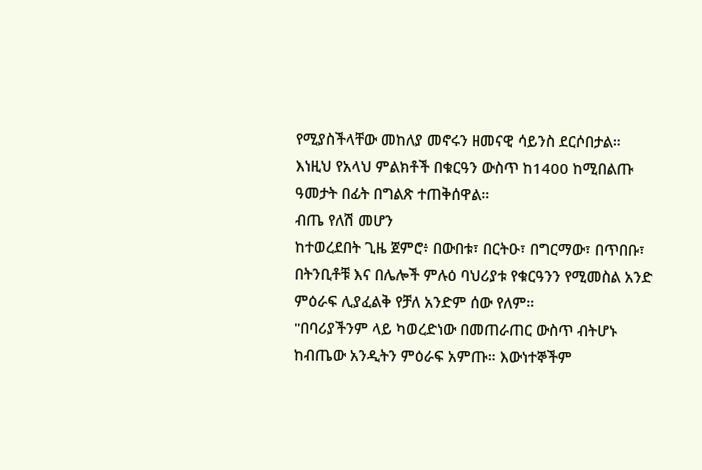የሚያስችላቸው መከለያ መኖሩን ዘመናዊ ሳይንስ ደርሶበታል።
እነዚህ የአላህ ምልክቶች በቁርዓን ውስጥ ከ1400 ከሚበልጡ ዓመታት በፊት በግልጽ ተጠቅሰዋል።
ብጤ የለሽ መሆን
ከተወረደበት ጊዜ ጀምሮ፥ በውበቱ፣ በርትዑ፣ በግርማው፣ በጥበቡ፣ በትንቢቶቹ እና በሌሎች ምሉዕ ባህሪያቱ የቁርዓንን የሚመስል አንድ ምዕራፍ ሊያፈልቅ የቻለ አንድም ሰው የለም።
"በባሪያችንም ላይ ካወረድነው በመጠራጠር ውስጥ ብትሆኑ ከብጤው አንዲትን ምዕራፍ አምጡ። እውነተኞችም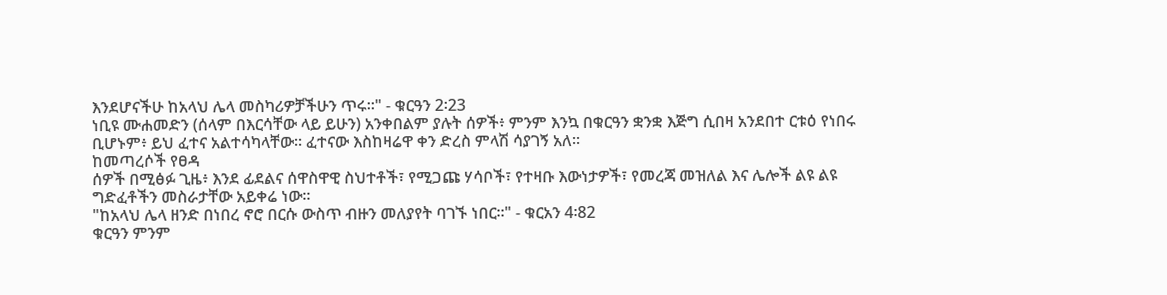እንደሆናችሁ ከአላህ ሌላ መስካሪዎቻችሁን ጥሩ።" - ቁርዓን 2፡23
ነቢዩ ሙሐመድን (ሰላም በእርሳቸው ላይ ይሁን) አንቀበልም ያሉት ሰዎች፥ ምንም እንኳ በቁርዓን ቋንቋ እጅግ ሲበዛ አንደበተ ርቱዕ የነበሩ ቢሆኑም፥ ይህ ፈተና አልተሳካላቸው። ፈተናው እስከዛሬዋ ቀን ድረስ ምላሽ ሳያገኝ አለ።
ከመጣረሶች የፀዳ
ሰዎች በሚፅፉ ጊዜ፥ እንደ ፊደልና ሰዋስዋዊ ስህተቶች፣ የሚጋጩ ሃሳቦች፣ የተዛቡ እውነታዎች፣ የመረጃ መዝለል እና ሌሎች ልዩ ልዩ ግድፈቶችን መስራታቸው አይቀሬ ነው።
"ከአላህ ሌላ ዘንድ በነበረ ኖሮ በርሱ ውስጥ ብዙን መለያየት ባገኙ ነበር።" - ቁርአን 4፡82
ቁርዓን ምንም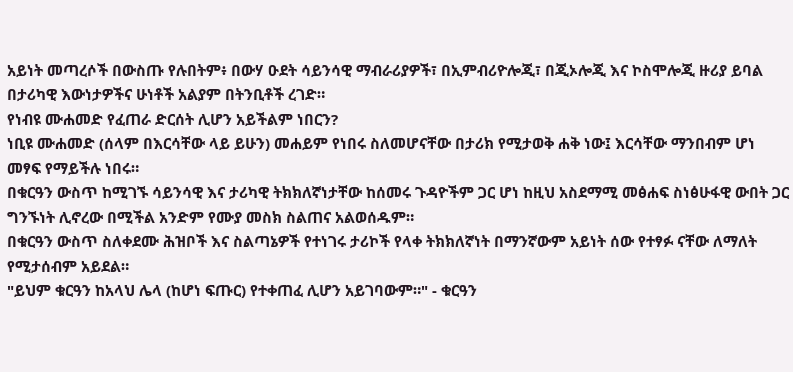አይነት መጣረሶች በውስጡ የሉበትም፥ በውሃ ዑደት ሳይንሳዊ ማብራሪያዎች፣ በኢምብሪዮሎጂ፣ በጂኦሎጂ እና ኮስሞሎጂ ዙሪያ ይባል በታሪካዊ እውነታዎችና ሁነቶች አልያም በትንቢቶች ረገድ።
የነብዩ ሙሐመድ የፈጠራ ድርሰት ሊሆን አይችልም ነበርን?
ነቢዩ ሙሐመድ (ሰላም በእርሳቸው ላይ ይሁን) መሐይም የነበሩ ስለመሆናቸው በታሪክ የሚታወቅ ሐቅ ነው፤ እርሳቸው ማንበብም ሆነ መፃፍ የማይችሉ ነበሩ።
በቁርዓን ውስጥ ከሚገኙ ሳይንሳዊ እና ታሪካዊ ትክክለኛነታቸው ከሰመሩ ጉዳዮችም ጋር ሆነ ከዚህ አስደማሚ መፅሐፍ ስነፅሁፋዊ ውበት ጋር ግንኙነት ሊኖረው በሚችል አንድም የሙያ መስክ ስልጠና አልወሰዱም።
በቁርዓን ውስጥ ስለቀደሙ ሕዝቦች እና ስልጣኔዎች የተነገሩ ታሪኮች የላቀ ትክክለኛነት በማንኛውም አይነት ሰው የተፃፉ ናቸው ለማለት የሚታሰብም አይደል።
"ይህም ቁርዓን ከአላህ ሌላ (ከሆነ ፍጡር) የተቀጠፈ ሊሆን አይገባውም።" - ቁርዓን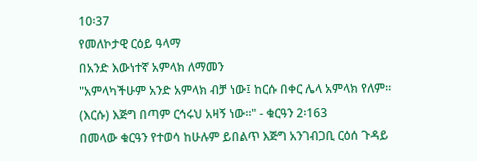10፡37
የመለኮታዊ ርዕይ ዓላማ
በአንድ እውነተኛ አምላክ ለማመን
"አምላካችሁም አንድ አምላክ ብቻ ነው፤ ከርሱ በቀር ሌላ አምላክ የለም። (እርሱ) እጅግ በጣም ርኅሩህ አዛኝ ነው።" - ቁርዓን 2፡163
በመላው ቁርዓን የተወሳ ከሁሉም ይበልጥ እጅግ አንገብጋቢ ርዕሰ ጉዳይ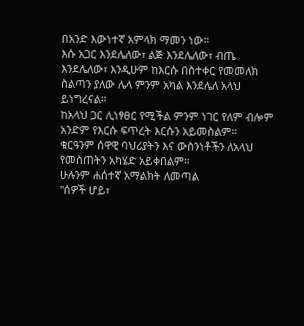በአንድ እውነተኛ አምላክ ማመን ነው።
እሱ አጋር እንደሌለው፣ ልጅ እንደሌለው፣ ብጤ እንደሌለው፣ እንዲሁም ከእርሱ በስተቀር የመመለክ ስልጣን ያለው ሌላ ምንም አካል እንደሌለ አላህ ይነግረናል።
ከአላህ ጋር ሊነፃፀር የሚችል ምንም ነገር የለም ብሎም አንድም የእርሱ ፍጥረት እርሱን አይመስልም።
ቁርዓንም ሰዋዊ ባህሪያትን እና ውስንነቶችን ለአላህ የመስጠትን አካሄድ አይቀበልም።
ሁሉንም ሐሰተኛ አማልክት ለመጣል
"ሰዎች ሆይ፣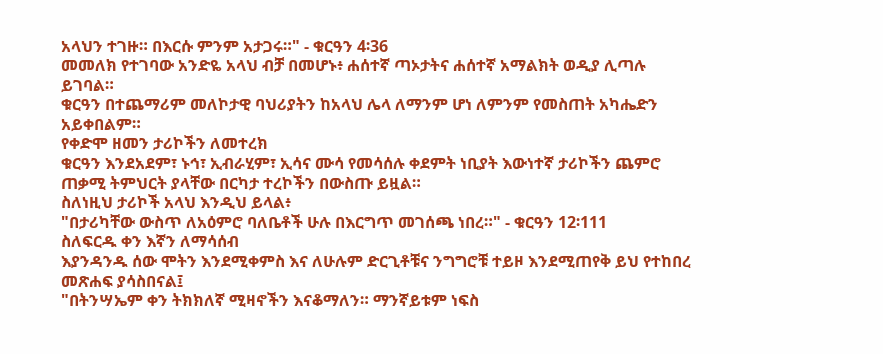አላህን ተገዙ። በእርሱ ምንም አታጋሩ።" - ቁርዓን 4፡36
መመለክ የተገባው አንድዬ አላህ ብቻ በመሆኑ፥ ሐሰተኛ ጣኦታትና ሐሰተኛ አማልክት ወዲያ ሊጣሉ ይገባል።
ቁርዓን በተጨማሪም መለኮታዊ ባህሪያትን ከአላህ ሌላ ለማንም ሆነ ለምንም የመስጠት አካሔድን አይቀበልም።
የቀድሞ ዘመን ታሪኮችን ለመተረክ
ቁርዓን እንደአደም፣ ኑኅ፣ ኢብራሂም፣ ኢሳና ሙሳ የመሳሰሉ ቀደምት ነቢያት እውነተኛ ታሪኮችን ጨምሮ ጠቃሚ ትምህርት ያላቸው በርካታ ተረኮችን በውስጡ ይዟል።
ስለነዚህ ታሪኮች አላህ እንዲህ ይላል፥
"በታሪካቸው ውስጥ ለአዕምሮ ባለቤቶች ሁሉ በእርግጥ መገሰጫ ነበረ።" - ቁርዓን 12፡111
ስለፍርዱ ቀን እኛን ለማሳሰብ
እያንዳንዱ ሰው ሞትን እንደሚቀምስ እና ለሁሉም ድርጊቶቹና ንግግሮቹ ተይዞ እንደሚጠየቅ ይህ የተከበረ መጽሐፍ ያሳስበናል፤
"በትንሣኤም ቀን ትክክለኛ ሚዛኖችን እናቆማለን። ማንኛይቱም ነፍስ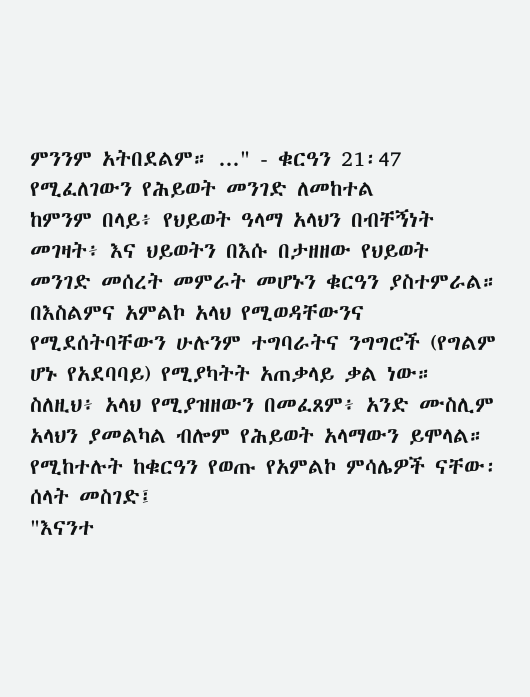ምንንም አትበደልም። ..." - ቁርዓን 21፡47
የሚፈለገውን የሕይወት መንገድ ለመከተል
ከምንም በላይ፥ የህይወት ዓላማ አላህን በብቸኝነት መገዛት፥ እና ህይወትን በእሱ በታዘዘው የህይወት መንገድ መሰረት መምራት መሆኑን ቁርዓን ያስተምራል።
በእስልምና አምልኮ አላህ የሚወዳቸውንና የሚደሰትባቸውን ሁሉንም ተግባራትና ንግግሮች (የግልም ሆኑ የአደባባይ) የሚያካትት አጠቃላይ ቃል ነው።
ስለዚህ፥ አላህ የሚያዝዘውን በመፈጸም፥ አንድ ሙስሊም አላህን ያመልካል ብሎም የሕይወት አላማውን ይሞላል።
የሚከተሉት ከቁርዓን የወጡ የአምልኮ ምሳሌዎች ናቸው፡
ሰላት መስገድ፤
"እናንተ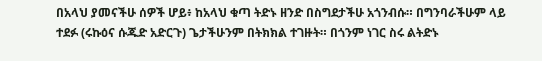በአላህ ያመናችሁ ሰዎች ሆይ፥ ከአላህ ቁጣ ትድኑ ዘንድ በስግደታችሁ አጎንብሱ። በግንባራችሁም ላይ ተደፉ (ሩኩዕና ሱጁድ አድርጉ) ጌታችሁንም በትክክል ተገዙት። በጎንም ነገር ስሩ ልትድኑ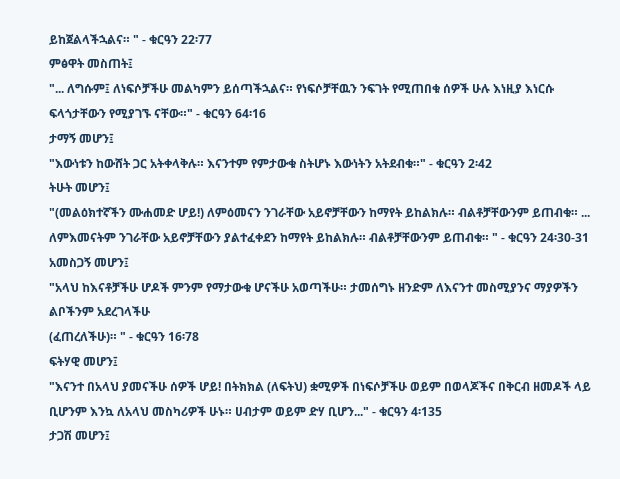ይከጀልላችኋልና። " - ቁርዓን 22፡77
ምፅዋት መስጠት፤
"... ለግሱም፤ ለነፍሶቻችሁ መልካምን ይሰጣችኋልና። የነፍሶቻቸዉን ንፍገት የሚጠበቁ ሰዎች ሁሉ እነዚያ እነርሱ ፍላጎታቸውን የሚያገኙ ናቸው።" - ቁርዓን 64፡16
ታማኝ መሆን፤
"እውነቱን ከውሸት ጋር አትቀላቅሉ። እናንተም የምታውቁ ስትሆኑ እውነትን አትደብቁ።" - ቁርዓን 2፡42
ትሁት መሆን፤
"(መልዕክተኛችን ሙሐመድ ሆይ!) ለምዕመናን ንገራቸው አይኖቻቸውን ከማየት ይከልክሉ። ብልቶቻቸውንም ይጠብቁ። ... ለምእመናትም ንገራቸው አይኖቻቸውን ያልተፈቀደን ከማየት ይከልክሉ። ብልቶቻቸውንም ይጠብቁ። " - ቁርዓን 24፡30-31
አመስጋኝ መሆን፤
"አላህ ከእናቶቻችሁ ሆዶች ምንም የማታውቁ ሆናችሁ አወጣችሁ። ታመሰግኑ ዘንድም ለእናንተ መስሚያንና ማያዎችን ልቦችንም አደረገላችሁ
(ፈጠረለችሁ)። " - ቁርዓን 16፡78
ፍትሃዊ መሆን፤
"እናንተ በአላህ ያመናችሁ ሰዎች ሆይ! በትክክል (ለፍትህ) ቋሚዎች በነፍሶቻችሁ ወይም በወላጆችና በቅርብ ዘመዶች ላይ ቢሆንም እንኳ ለአላህ መስካሪዎች ሁኑ። ሀብታም ወይም ድሃ ቢሆን..." - ቁርዓን 4፡135
ታጋሽ መሆን፤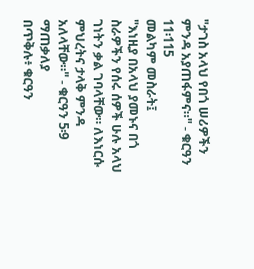"ታገስ አላህ የበጎ ሠሪዎችን ምንዳ አያጠፋምና።" - ቁርዓን 11፡115
መልካም መስራት፤
"እነዚያ በአላህ ያመኑና በጎ ስራዎችን የሰሩ ሰዎች ሁሉ አላህ ገነትን ቃል ገባላቸው። ለእነርሱ ምህረትና ታላቅ ምንዳ አለላቸው።" - ቁርዓን 5፡9
ማጠቃለያ
በጥቅሉ፥ ቁርዓን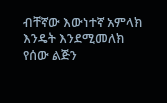ብቸኛው እውነተኛ አምላክ እንዴት እንደሚመለክ የሰው ልጅን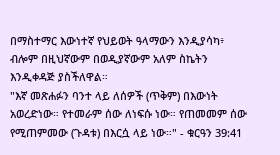በማስተማር እውነተኛ የህይወት ዓላማውን እንዲያሳካ፥ ብሎም በዚህኛውም በወዲያኛውም አለም ስኬትን እንዲቀዳጅ ያስችለዋል።
"እኛ መጽሐፉን ባንተ ላይ ለሰዎች (ጥቅም) በእውነት አወረድነው። የተመራም ሰው ለነፍሱ ነው። የጠመመም ሰው የሚጠምመው (ጉዳቱ) በእርሷ ላይ ነው።" - ቁርዓን 39:41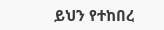ይህን የተከበረ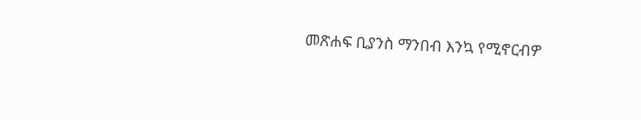መጽሐፍ ቢያንስ ማንበብ እንኳ የሚኖርብዎ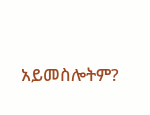አይመስሎትም?